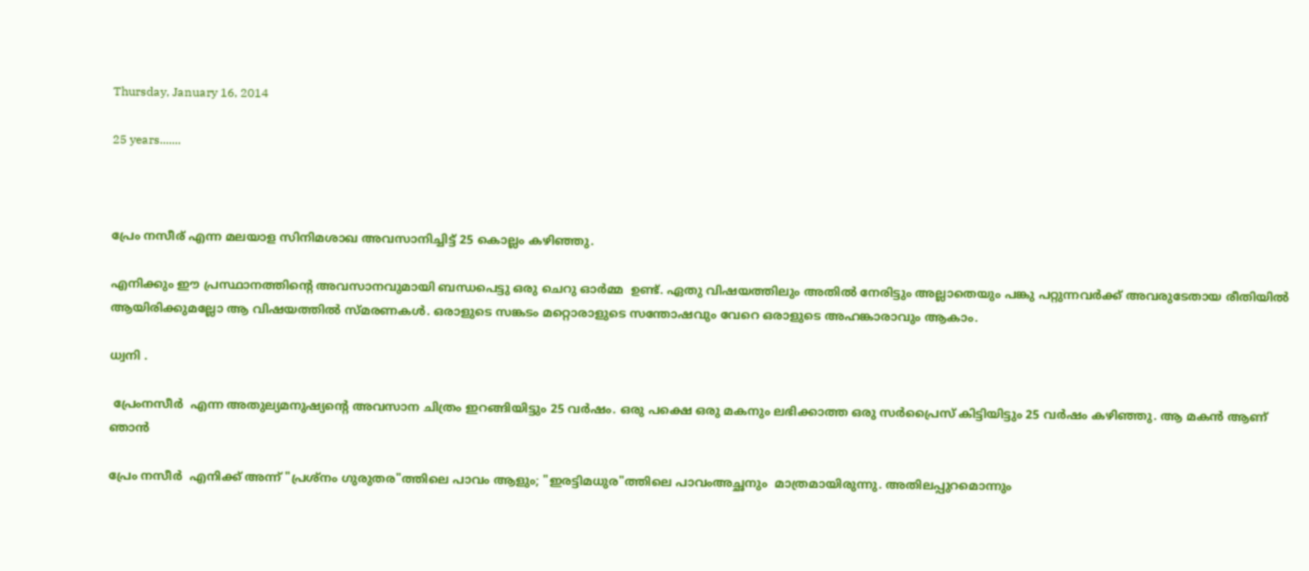Thursday, January 16, 2014

25 years.......



പ്രേം നസീര് എന്ന മലയാള സിനിമശാഖ അവസാനിച്ചിട്ട് 25 കൊല്ലം കഴിഞ്ഞു.

എനിക്കും ഈ പ്രസ്ഥാനത്തിന്റെ അവസാനവുമായി ബന്ധപെട്ടു ഒരു ചെറു ഓർമ്മ  ഉണ്ട്. ഏതു വിഷയത്തിലും അതിൽ നേരിട്ടും അല്ലാതെയും പങ്കു പറ്റുന്നവർക്ക് അവരുടേതായ രീതിയിൽ  ആയിരിക്കുമല്ലോ ആ വിഷയത്തിൽ സ്മരണകൾ. ഒരാളുടെ സങ്കടം മറ്റൊരാളുടെ സന്തോഷവും വേറെ ഒരാളുടെ അഹങ്കാരാവും ആകാം.

ധ്വനി .

 പ്രേംനസീർ  എന്ന അതുല്യമനുഷ്യന്റെ അവസാന ചിത്രം ഇറങ്ങിയിട്ടും 25 വർഷം. ഒരു പക്ഷെ ഒരു മകനും ലഭിക്കാത്ത ഒരു സർപ്രൈസ് കിട്ടിയിട്ടും 25 വർഷം കഴിഞ്ഞു. ആ മകൻ ആണ് ഞാൻ

പ്രേം നസീർ  എനിക്ക് അന്ന് "പ്രശ്നം ഗുരുതര"ത്തിലെ പാവം ആളും; "ഇരട്ടിമധുര"ത്തിലെ പാവംഅച്ഛനും  മാത്രമായിരുന്നു. അതിലപ്പുറമൊന്നും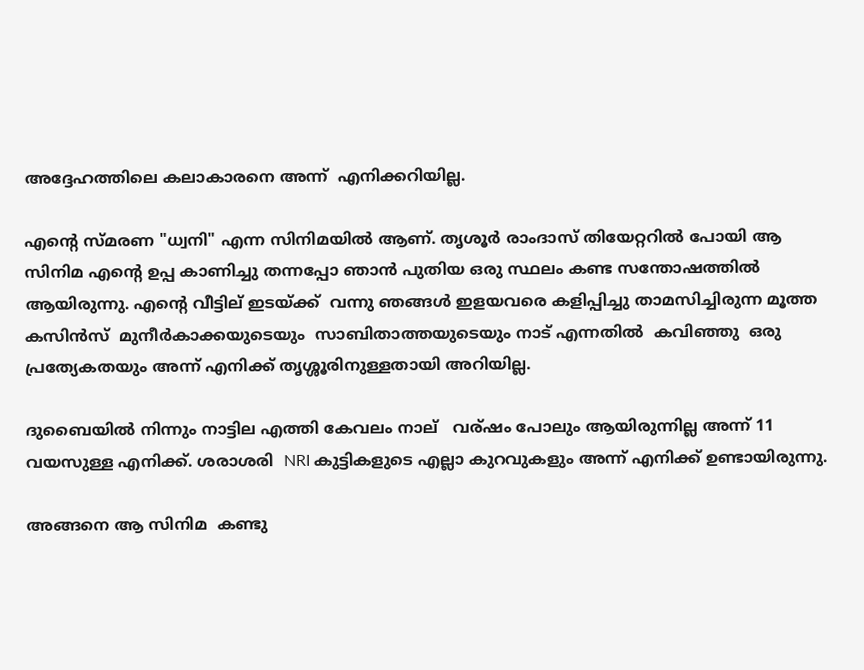അദ്ദേഹത്തിലെ കലാകാരനെ അന്ന്  എനിക്കറിയില്ല.

എന്റെ സ്മരണ "ധ്വനി" എന്ന സിനിമയിൽ ആണ്. തൃശൂർ രാംദാസ് തിയേറ്ററിൽ പോയി ആ സിനിമ എന്റെ ഉപ്പ കാണിച്ചു തന്നപ്പോ ഞാൻ പുതിയ ഒരു സ്ഥലം കണ്ട സന്തോഷത്തിൽ ആയിരുന്നു. എന്റെ വീട്ടില് ഇടയ്ക്ക്  വന്നു ഞങ്ങൾ ഇളയവരെ കളിപ്പിച്ചു താമസിച്ചിരുന്ന മൂത്ത കസിൻസ്  മുനീർകാക്കയുടെയും  സാബിതാത്തയുടെയും നാട് എന്നതിൽ  കവിഞ്ഞു  ഒരു പ്രത്യേകതയും അന്ന് എനിക്ക് തൃശ്ശൂരിനുള്ളതായി അറിയില്ല.

ദുബൈയിൽ നിന്നും നാട്ടില എത്തി കേവലം നാല്   വര്ഷം പോലും ആയിരുന്നില്ല അന്ന് 11 വയസുള്ള എനിക്ക്. ശരാശരി  NRI കുട്ടികളുടെ എല്ലാ കുറവുകളും അന്ന് എനിക്ക് ഉണ്ടായിരുന്നു.

അങ്ങനെ ആ സിനിമ  കണ്ടു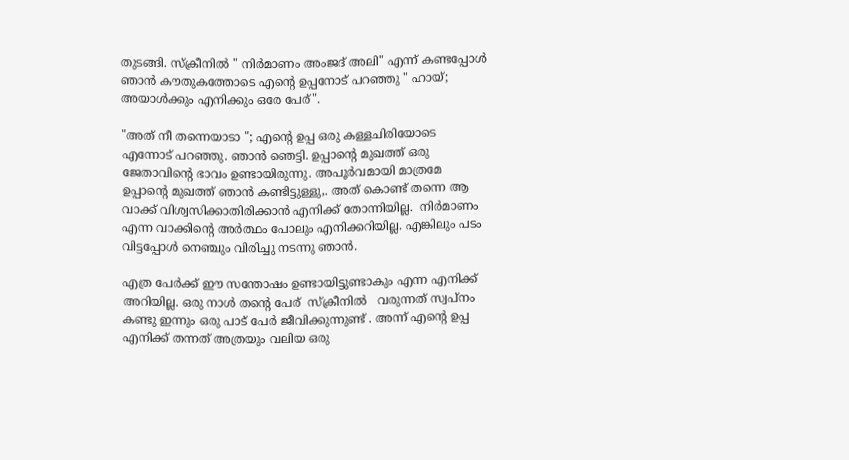തുടങ്ങി. സ്ക്രീനിൽ " നിർമാണം അംജദ് അലി" എന്ന് കണ്ടപ്പോൾ ഞാൻ കൗതുകത്തോടെ എന്റെ ഉപ്പനോട് പറഞ്ഞു " ഹായ്; അയാൾക്കും എനിക്കും ഒരേ പേര്".

"അത് നീ തന്നെയാടാ "; എന്റെ ഉപ്പ ഒരു കള്ളചിരിയോടെ എന്നോട് പറഞ്ഞു. ഞാൻ ഞെട്ടി. ഉപ്പാന്റെ മുഖത്ത് ഒരു ജേതാവിന്റെ ഭാവം ഉണ്ടായിരുന്നു. അപൂർവമായി മാത്രമേ ഉപ്പാന്റെ മുഖത്ത് ഞാൻ കണ്ടിട്ടുള്ളു,. അത് കൊണ്ട് തന്നെ ആ വാക്ക് വിശ്വസിക്കാതിരിക്കാൻ എനിക്ക് തോന്നിയില്ല.  നിർമാണം  എന്ന വാക്കിന്റെ അർത്ഥം പോലും എനിക്കറിയില്ല. എങ്കിലും പടം വിട്ടപ്പോൾ നെഞ്ചും വിരിച്ചു നടന്നു ഞാൻ.

എത്ര പേർക്ക് ഈ സന്തോഷം ഉണ്ടായിട്ടുണ്ടാകും എന്ന എനിക്ക്  അറിയില്ല. ഒരു നാൾ തന്റെ പേര്  സ്ക്രീനിൽ   വരുന്നത് സ്വപ്നം കണ്ടു ഇന്നും ഒരു പാട് പേർ ജീവിക്കുന്നുണ്ട് . അന്ന് എന്റെ ഉപ്പ എനിക്ക് തന്നത് അത്രയും വലിയ ഒരു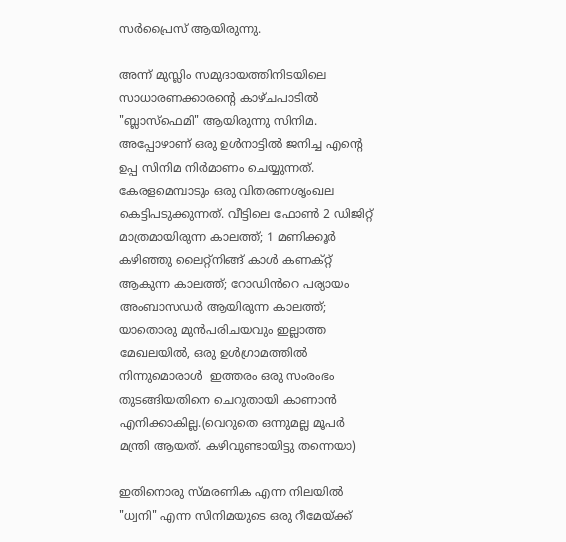സർപ്രൈസ് ആയിരുന്നു.

അന്ന് മുസ്ലിം സമുദായത്തിനിടയിലെ സാധാരണക്കാരന്റെ കാഴ്ചപാടിൽ "ബ്ലാസ്ഫെമി" ആയിരുന്നു സിനിമ. അപ്പോഴാണ് ഒരു ഉൾനാട്ടിൽ ജനിച്ച എന്റെ ഉപ്പ സിനിമ നിർമാണം ചെയ്യുന്നത്. കേരളമെമ്പാടും ഒരു വിതരണശൃംഖല കെട്ടിപടുക്കുന്നത്. വീട്ടിലെ ഫോണ്‍ 2 ഡിജിറ്റ് മാത്രമായിരുന്ന കാലത്ത്; 1 മണിക്കൂർ കഴിഞ്ഞു ലൈറ്റ്നിങ്ങ് കാൾ കണക്റ്റ് ആകുന്ന കാലത്ത്; റോഡിൻറെ പര്യായം അംബാസഡർ ആയിരുന്ന കാലത്ത്; യാതൊരു മുൻപരിചയവും ഇല്ലാത്ത മേഖലയിൽ, ഒരു ഉൾഗ്രാമത്തിൽ നിന്നുമൊരാൾ  ഇത്തരം ഒരു സംരംഭം തുടങ്ങിയതിനെ ചെറുതായി കാണാൻ എനിക്കാകില്ല.(വെറുതെ ഒന്നുമല്ല മൂപർ മന്ത്രി ആയത്. കഴിവുണ്ടായിട്ടു തന്നെയാ)

ഇതിനൊരു സ്മരണിക എന്ന നിലയിൽ "ധ്വനി" എന്ന സിനിമയുടെ ഒരു റീമേയ്ക്ക്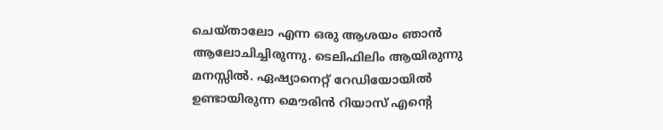ചെയ്താലോ എന്ന ഒരു ആശയം ഞാൻ ആലോചിച്ചിരുന്നു. ടെലിഫിലിം ആയിരുന്നു മനസ്സിൽ. ഏഷ്യാനെറ്റ്‌ റേഡിയോയിൽ ഉണ്ടായിരുന്ന മൌരിൻ റിയാസ് എന്റെ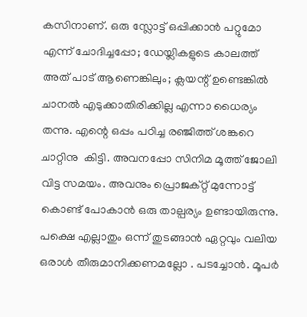കസിനാണ്. ഒരു സ്ലോട്ട് ഒപ്പിക്കാൻ പറ്റുമോ എന്ന് ചോദിച്ചപ്പോ; ഡേയ്ലികളുടെ കാലത്ത് അത് പാട് ആണെങ്കിലും; ക്ലയന്റ് ഉണ്ടെങ്കിൽ ചാനൽ എടുക്കാതിരിക്കില്ല എന്നാ ധൈര്യം തന്നു. എന്റെ ഒപ്പം പഠിച്ച രഞ്ജിത്ത് ശങ്കറെ ചാറ്റിനു  കിട്ടി. അവനപ്പോ സിനിമ മൂത്ത് ജോലി വിട്ട സമയം. അവനും പ്രൊജക്റ്റ്‌ മുന്നോട്ട് കൊണ്ട് പോകാൻ ഒരു താല്പര്യം ഉണ്ടായിരുന്നു. പക്ഷെ എല്ലാതും ഒന്ന് തുടങ്ങാൻ ഏറ്റവും വലിയ ഒരാൾ തീരുമാനിക്കണമല്ലോ . പടച്ചോൻ. മൂപർ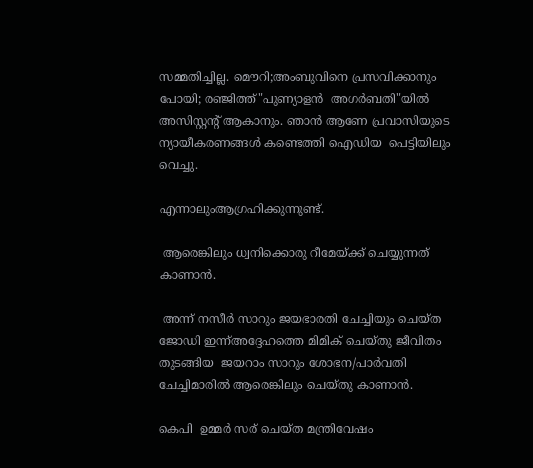സമ്മതിച്ചില്ല. മൌറി;അംബുവിനെ പ്രസവിക്കാനും പോയി; രഞ്ജിത്ത്"പുണ്യാളൻ  അഗർബതി"യിൽ അസിസ്റ്റന്റ്‌ ആകാനും. ഞാൻ ആണേ പ്രവാസിയുടെ ന്യായീകരണങ്ങൾ കണ്ടെത്തി ഐഡിയ  പെട്ടിയിലും വെച്ചു.

എന്നാലുംആഗ്രഹിക്കുന്നുണ്ട്.

 ആരെങ്കിലും ധ്വനിക്കൊരു റീമേയ്ക്ക് ചെയ്യുന്നത് കാണാൻ.

 അന്ന് നസീർ സാറും ജയഭാരതി ചേച്ചിയും ചെയ്ത ജോഡി ഇന്ന്അദ്ദേഹത്തെ മിമിക് ചെയ്തു ജീവിതം തുടങ്ങിയ  ജയറാം സാറും ശോഭന/പാർവതി ചേച്ചിമാരിൽ ആരെങ്കിലും ചെയ്തു കാണാൻ.

കെപി  ഉമ്മർ സര് ചെയ്ത മന്ത്രിവേഷം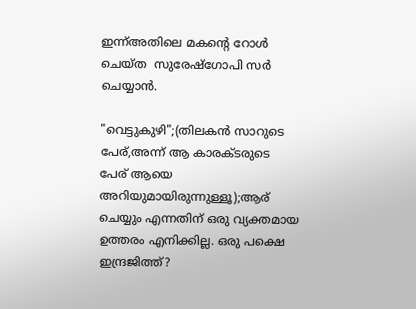ഇന്ന്അതിലെ മകന്റെ റോൾ ചെയ്ത  സുരേഷ്ഗോപി സർ ചെയ്യാൻ.

"വെട്ടുകുഴി";(തിലകൻ സാറുടെ പേര്,അന്ന് ആ കാരക്ടരുടെ പേര് ആയെ അറിയുമായിരുന്നുള്ളൂ);ആര് ചെയ്യും എന്നതിന് ഒരു വ്യക്തമായ ഉത്തരം എനിക്കില്ല. ഒരു പക്ഷെ ഇന്ദ്രജിത്ത്?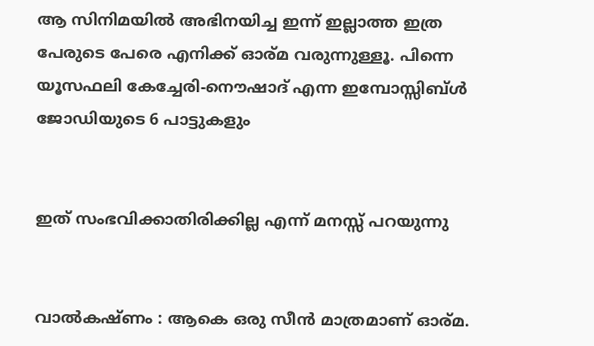ആ സിനിമയിൽ അഭിനയിച്ച ഇന്ന് ഇല്ലാത്ത ഇത്ര പേരുടെ പേരെ എനിക്ക് ഓര്മ വരുന്നുള്ളൂ. പിന്നെ യൂസഫലി കേച്ചേരി-നൌഷാദ്‌ എന്ന ഇമ്പോസ്സിബ്ൾ ജോഡിയുടെ 6 പാട്ടുകളും


ഇത് സംഭവിക്കാതിരിക്കില്ല എന്ന് മനസ്സ് പറയുന്നു


വാൽകഷ്ണം : ആകെ ഒരു സീൻ മാത്രമാണ് ഓര്മ.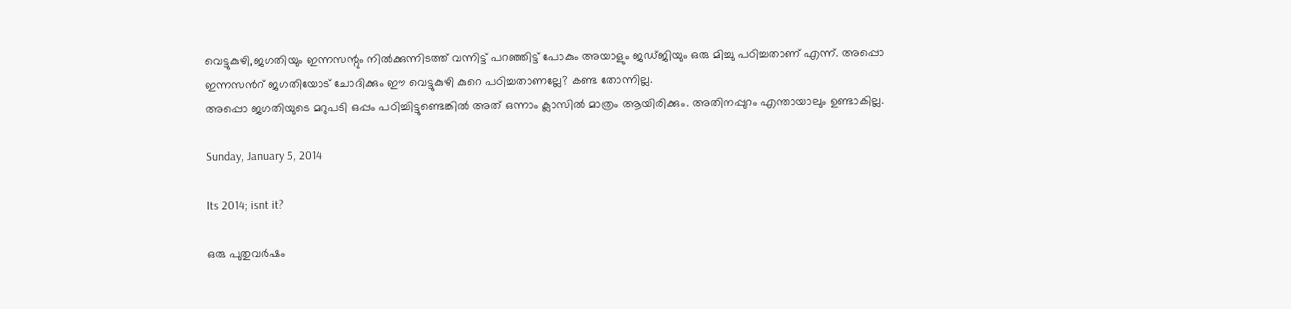വെട്ടുകുഴി,ജഗതിയും ഇന്നസന്റും നിൽക്കുന്നിടത്ത് വന്നിട്ട് പറഞ്ഞിട്ട് പോകും അയാളും ജഡ്ജിയും ഒരു മിച്ചു പഠിച്ചതാണ് എന്ന്. അപ്പൊ ഇന്നസൻറ് ജഗതിയോട് ചോദിക്കും ഈ വെട്ടുകുഴി കുറെ പഠിച്ചതാണല്ലേ? കണ്ട തോന്നില്ല.
അപ്പൊ ജഗതിയുടെ മറുപടി ഒപ്പം പഠിച്ചിട്ടുണ്ടെങ്കിൽ അത് ഒന്നാം ക്ലാസിൽ മാത്രം ആയിരിക്കും. അതിനപ്പുറം എന്തായാലും ഉണ്ടാകില്ല.

Sunday, January 5, 2014

Its 2014; isnt it?

ഒരു പുതുവർഷം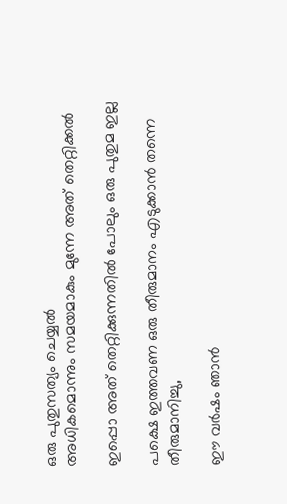ഒരു പുതുസത്യം ചെയ്യൽ
അധികമൊന്നും സമയമാകും മുന്നേ അത് തെറ്റിക്കൽ

ഇപ്പൊ അത് തെറ്റിക്കുന്നതിൽ പോലും ഒരു പുതുമ ഇല്ല

പക്ഷെ ഇത്തവണ ഒരു തീരുമാനം എടുക്കാൻ തന്നെ തീരുമാനിച്ചു,

ഈ വർഷം ഞാൻ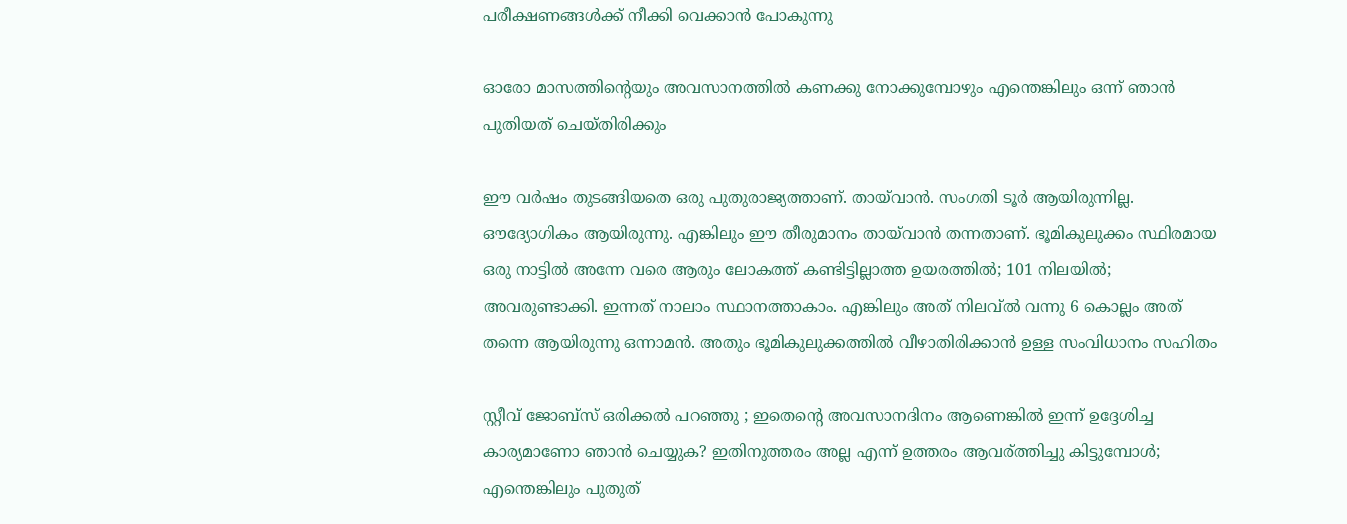പരീക്ഷണങ്ങൾക്ക് നീക്കി വെക്കാൻ പോകുന്നു

ഓരോ മാസത്തിന്റെയും അവസാനത്തിൽ കണക്കു നോക്കുമ്പോഴും എന്തെങ്കിലും ഒന്ന് ഞാൻ പുതിയത് ചെയ്തിരിക്കും

ഈ വർഷം തുടങ്ങിയതെ ഒരു പുതുരാജ്യത്താണ്. തായ്‌വാൻ. സംഗതി ടൂർ ആയിരുന്നില്ല. ഔദ്യോഗികം ആയിരുന്നു. എങ്കിലും ഈ തീരുമാനം തായ്‌വാൻ തന്നതാണ്. ഭൂമികുലുക്കം സ്ഥിരമായ ഒരു നാട്ടിൽ അന്നേ വരെ ആരും ലോകത്ത് കണ്ടിട്ടില്ലാത്ത ഉയരത്തിൽ; 101 നിലയിൽ; അവരുണ്ടാക്കി. ഇന്നത്‌ നാലാം സ്ഥാനത്താകാം. എങ്കിലും അത് നിലവ്ൽ വന്നു 6 കൊല്ലം അത് തന്നെ ആയിരുന്നു ഒന്നാമൻ. അതും ഭൂമികുലുക്കത്തിൽ വീഴാതിരിക്കാൻ ഉള്ള സംവിധാനം സഹിതം

സ്റ്റീവ് ജോബ്സ് ഒരിക്കൽ പറഞ്ഞു ; ഇതെന്റെ അവസാനദിനം ആണെങ്കിൽ ഇന്ന് ഉദ്ദേശിച്ച കാര്യമാണോ ഞാൻ ചെയ്യുക? ഇതിനുത്തരം അല്ല എന്ന് ഉത്തരം ആവര്ത്തിച്ചു കിട്ടുമ്പോൾ; എന്തെങ്കിലും പുതുത്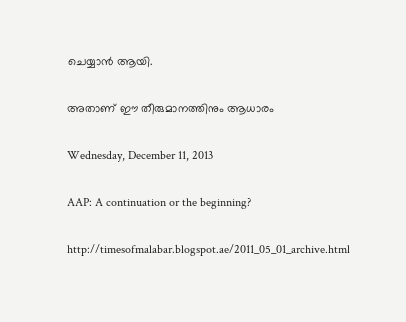ചെയ്യാൻ ആയി.

അതാണ്‌ ഈ തീരുമാനത്തിനും ആധാരം

Wednesday, December 11, 2013

AAP: A continuation or the beginning?

http://timesofmalabar.blogspot.ae/2011_05_01_archive.html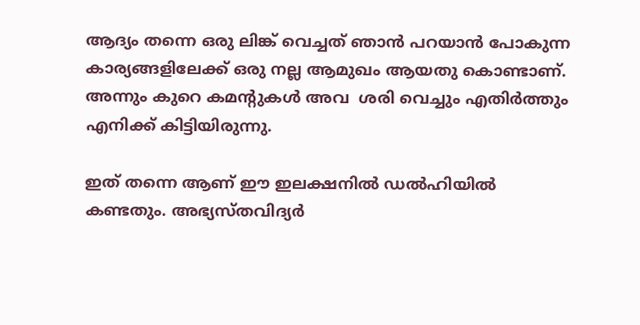ആദ്യം തന്നെ ഒരു ലിങ്ക് വെച്ചത് ഞാൻ പറയാൻ പോകുന്ന കാര്യങ്ങളിലേക്ക് ഒരു നല്ല ആമുഖം ആയതു കൊണ്ടാണ്. അന്നും കുറെ കമന്റുകൾ അവ  ശരി വെച്ചും എതിർത്തും  എനിക്ക് കിട്ടിയിരുന്നു.

ഇത് തന്നെ ആണ് ഈ ഇലക്ഷനിൽ ഡൽഹിയിൽ കണ്ടതും. അഭ്യസ്തവിദ്യർ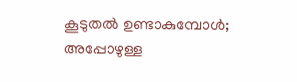കൂടുതൽ ഉണ്ടാകുമ്പോൾ; അപ്പോഴുള്ള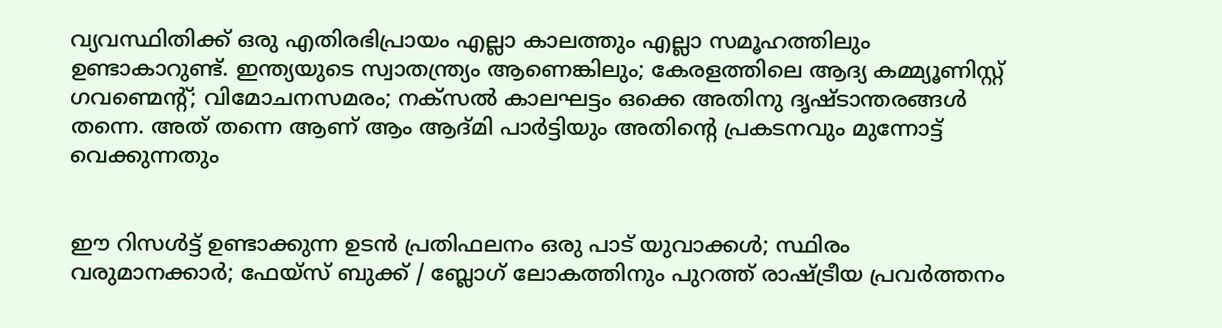വ്യവസ്ഥിതിക്ക് ഒരു എതിരഭിപ്രായം എല്ലാ കാലത്തും എല്ലാ സമൂഹത്തിലും ഉണ്ടാകാറുണ്ട്. ഇന്ത്യയുടെ സ്വാതന്ത്ര്യം ആണെങ്കിലും; കേരളത്തിലെ ആദ്യ കമ്മ്യൂണിസ്റ്റ്‌ ഗവണ്മെന്റ്; വിമോചനസമരം; നക്സൽ കാലഘട്ടം ഒക്കെ അതിനു ദൃഷ്ടാന്തരങ്ങൾ തന്നെ. അത് തന്നെ ആണ് ആം ആദ്മി പാർട്ടിയും അതിന്റെ പ്രകടനവും മുന്നോട്ട് വെക്കുന്നതും


ഈ റിസൾട്ട്‌ ഉണ്ടാക്കുന്ന ഉടൻ പ്രതിഫലനം ഒരു പാട് യുവാക്കൾ; സ്ഥിരം വരുമാനക്കാർ; ഫേയ്സ് ബുക്ക് / ബ്ലോഗ്‌ ലോകത്തിനും പുറത്ത് രാഷ്ട്രീയ പ്രവർത്തനം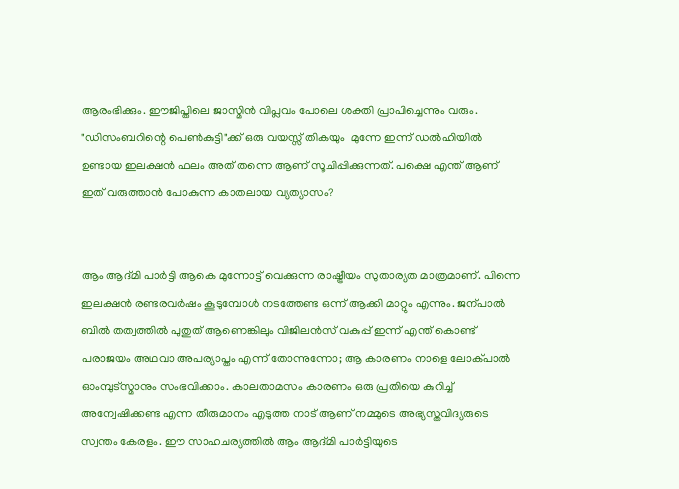ആരംഭിക്കും. ഈജിപ്തിലെ ജാസ്മിൻ വിപ്ലവം പോലെ ശക്തി പ്രാപിച്ചെന്നും വരും. "ഡിസംബറിന്റെ പെണ്‍കുട്ടി"ക്ക് ഒരു വയസ്സ് തികയും  മുന്നേ ഇന്ന് ഡൽഹിയിൽ ഉണ്ടായ ഇലക്ഷൻ ഫലം അത് തന്നെ ആണ് സൂചിപ്പിക്കുന്നത്. പക്ഷെ എന്ത് ആണ് ഇത് വരുത്താൻ പോകുന്ന കാതലായ വ്യത്യാസം?


ആം ആദ്മി പാർട്ടി ആകെ മുന്നോട്ട് വെക്കുന്ന രാഷ്ട്രീയം സുതാര്യത മാത്രമാണ്. പിന്നെ ഇലക്ഷൻ രണ്ടരവർഷം കൂടുമ്പോൾ നടത്തേണ്ട ഒന്ന് ആക്കി മാറ്റും എന്നും. ജന്പാൽ ബിൽ തത്വത്തിൽ പുതുത് ആണെങ്കിലും വിജിലൻസ് വകുപ്പ് ഇന്ന് എന്ത് കൊണ്ട് പരാജയം അഥവാ അപര്യാപ്തം എന്ന് തോന്നുന്നോ; ആ കാരണം നാളെ ലോക്പാൽ ഓംമ്പുട്സ്മാനും സംഭവിക്കാം. കാലതാമസം കാരണം ഒരു പ്രതിയെ കുറിച്ച് അന്വേഷിക്കണ്ട എന്ന തീരുമാനം എടുത്ത നാട് ആണ് നമ്മുടെ അഭ്യസ്തവിദ്യരുടെ സ്വന്തം കേരളം. ഈ സാഹചര്യത്തിൽ ആം ആദ്മി പാർട്ടിയുടെ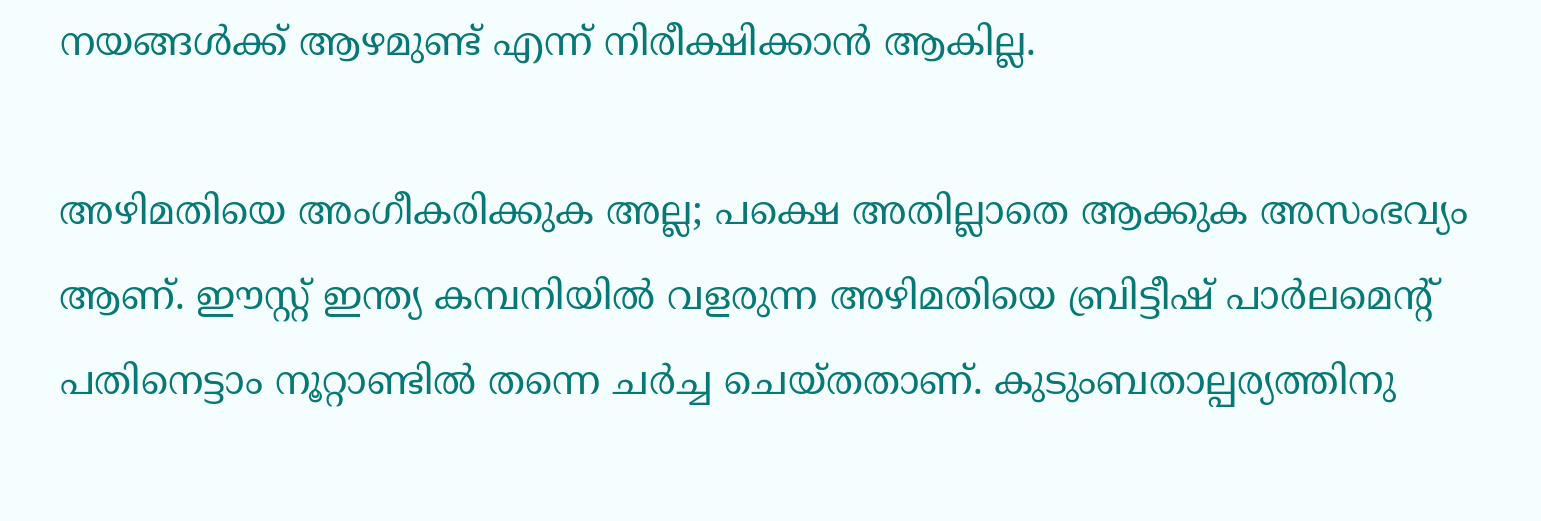നയങ്ങൾക്ക് ആഴമുണ്ട് എന്ന് നിരീക്ഷിക്കാൻ ആകില്ല.

അഴിമതിയെ അംഗീകരിക്കുക അല്ല; പക്ഷെ അതില്ലാതെ ആക്കുക അസംഭവ്യം ആണ്. ഈസ്റ്റ്‌ ഇന്ത്യ കമ്പനിയിൽ വളരുന്ന അഴിമതിയെ ബ്രിട്ടീഷ്‌ പാർലമെന്റ് പതിനെട്ടാം നൂറ്റാണ്ടിൽ തന്നെ ചർച്ച ചെയ്തതാണ്. കുടുംബതാല്പര്യത്തിനു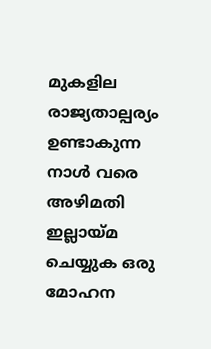മുകളില രാജ്യതാല്പര്യം ഉണ്ടാകുന്ന നാൾ വരെ അഴിമതി ഇല്ലായ്മ ചെയ്യുക ഒരു മോഹന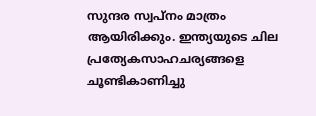സുന്ദര സ്വപ്നം മാത്രം ആയിരിക്കും. ഇന്ത്യയുടെ ചില പ്രത്യേകസാഹചര്യങ്ങളെ ചൂണ്ടികാണിച്ചു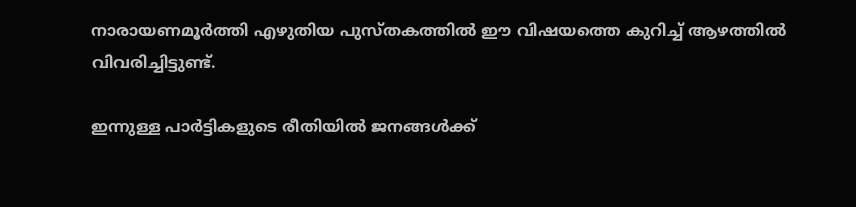നാരായണമൂർത്തി എഴുതിയ പുസ്തകത്തിൽ ഈ വിഷയത്തെ കുറിച്ച് ആഴത്തിൽ വിവരിച്ചിട്ടുണ്ട്.

ഇന്നുള്ള പാർട്ടികളുടെ രീതിയിൽ ജനങ്ങൾക്ക്‌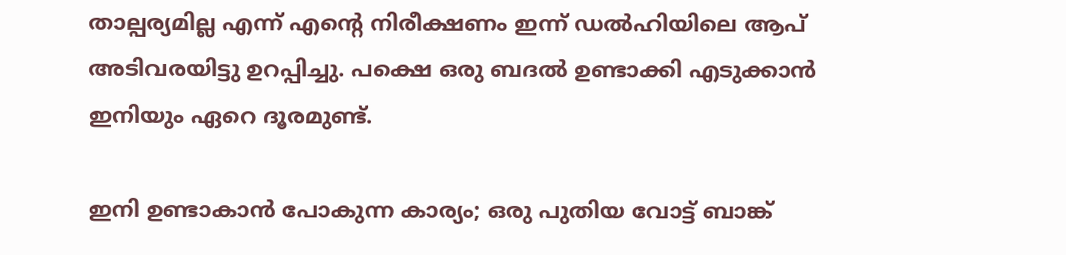താല്പര്യമില്ല എന്ന് എന്റെ നിരീക്ഷണം ഇന്ന് ഡൽഹിയിലെ ആപ് അടിവരയിട്ടു ഉറപ്പിച്ചു. പക്ഷെ ഒരു ബദൽ ഉണ്ടാക്കി എടുക്കാൻ ഇനിയും ഏറെ ദൂരമുണ്ട്.

ഇനി ഉണ്ടാകാൻ പോകുന്ന കാര്യം; ഒരു പുതിയ വോട്ട് ബാങ്ക്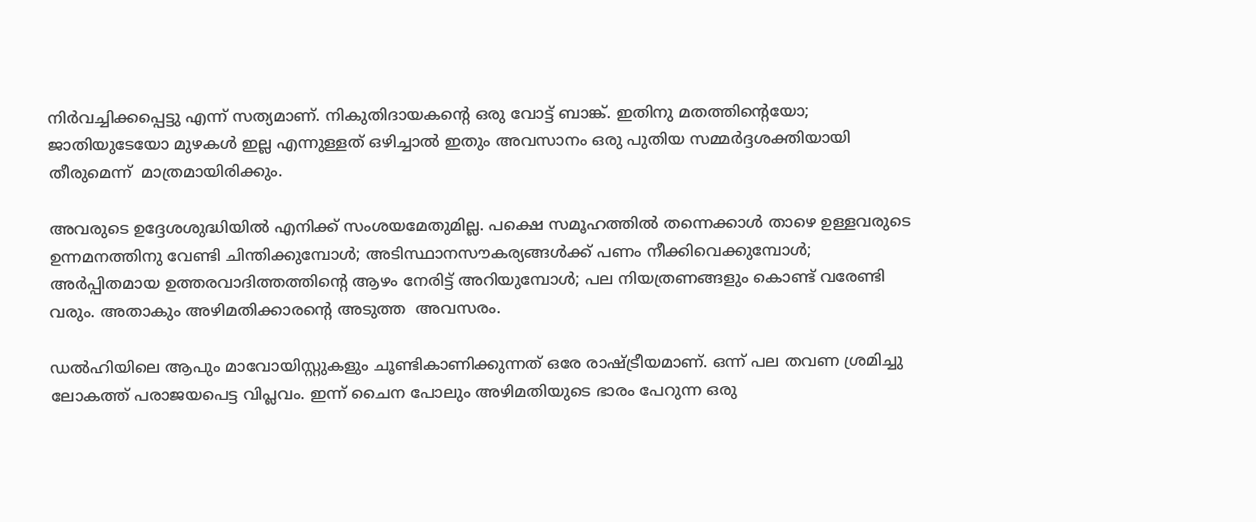നിർവച്ചിക്കപ്പെട്ടു എന്ന് സത്യമാണ്. നികുതിദായകന്റെ ഒരു വോട്ട് ബാങ്ക്. ഇതിനു മതത്തിന്റെയോ; ജാതിയുടേയോ മുഴകൾ ഇല്ല എന്നുള്ളത് ഒഴിച്ചാൽ ഇതും അവസാനം ഒരു പുതിയ സമ്മർദ്ദശക്തിയായി തീരുമെന്ന്  മാത്രമായിരിക്കും.

അവരുടെ ഉദ്ദേശശുദ്ധിയിൽ എനിക്ക് സംശയമേതുമില്ല. പക്ഷെ സമൂഹത്തിൽ തന്നെക്കാൾ താഴെ ഉള്ളവരുടെ ഉന്നമനത്തിനു വേണ്ടി ചിന്തിക്കുമ്പോൾ; അടിസ്ഥാനസൗകര്യങ്ങൾക്ക് പണം നീക്കിവെക്കുമ്പോൾ; അർപ്പിതമായ ഉത്തരവാദിത്തത്തിന്റെ ആഴം നേരിട്ട് അറിയുമ്പോൾ; പല നിയത്രണങ്ങളും കൊണ്ട് വരേണ്ടി വരും. അതാകും അഴിമതിക്കാരന്റെ അടുത്ത  അവസരം.

ഡൽഹിയിലെ ആപും മാവോയിസ്റ്റുകളും ചൂണ്ടികാണിക്കുന്നത് ഒരേ രാഷ്ട്രീയമാണ്. ഒന്ന് പല തവണ ശ്രമിച്ചു ലോകത്ത് പരാജയപെട്ട വിപ്ലവം. ഇന്ന് ചൈന പോലും അഴിമതിയുടെ ഭാരം പേറുന്ന ഒരു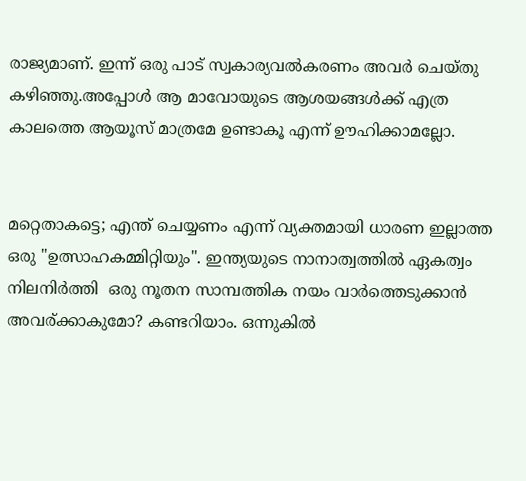രാജ്യമാണ്. ഇന്ന് ഒരു പാട് സ്വകാര്യവൽകരണം അവർ ചെയ്തു കഴിഞ്ഞു.അപ്പോൾ ആ മാവോയുടെ ആശയങ്ങൾക്ക് എത്ര കാലത്തെ ആയൂസ് മാത്രമേ ഉണ്ടാകൂ എന്ന് ഊഹിക്കാമല്ലോ.


മറ്റെതാകട്ടെ; എന്ത് ചെയ്യണം എന്ന് വ്യക്തമായി ധാരണ ഇല്ലാത്ത ഒരു "ഉത്സാഹകമ്മിറ്റിയും". ഇന്ത്യയുടെ നാനാത്വത്തിൽ ഏകത്വം നിലനിർത്തി  ഒരു നൂതന സാമ്പത്തിക നയം വാർത്തെടുക്കാൻ  അവര്ക്കാകുമോ? കണ്ടറിയാം. ഒന്നുകിൽ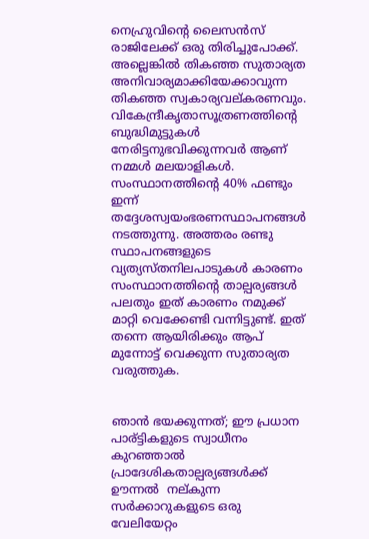നെഹ്രുവിന്റെ ലൈസൻസ് രാജിലേക്ക് ഒരു തിരിച്ചുപോക്ക്. അല്ലെങ്കിൽ തികഞ്ഞ സുതാര്യത അനിവാര്യമാക്കിയേക്കാവുന്ന  തികഞ്ഞ സ്വകാര്യവല്കരണവും. വികേന്ദ്രീകൃതാസൂത്രണത്തിന്റെ ബുദ്ധിമുട്ടുകൾ നേരിട്ടനുഭവിക്കുന്നവർ ആണ് നമ്മൾ മലയാളികൾ. സംസ്ഥാനത്തിന്റെ 40% ഫണ്ടും ഇന്ന് തദ്ദേശസ്വയംഭരണസ്ഥാപനങ്ങൾ നടത്തുന്നു. അത്തരം രണ്ടു സ്ഥാപനങ്ങളുടെ വ്യത്യസ്തനിലപാടുകൾ കാരണം സംസ്ഥാനത്തിന്റെ താല്പര്യങ്ങൾ പലതും ഇത് കാരണം നമുക്ക് മാറ്റി വെക്കേണ്ടി വന്നിട്ടുണ്ട്. ഇത് തന്നെ ആയിരിക്കും ആപ് മുന്നോട്ട് വെക്കുന്ന സുതാര്യത വരുത്തുക.


ഞാൻ ഭയക്കുന്നത്; ഈ പ്രധാന പാര്ട്ടികളുടെ സ്വാധീനം കുറഞ്ഞാൽ പ്രാദേശികതാല്പര്യങ്ങൾക്ക് ഊന്നൽ  നല്കുന്ന സർക്കാറുകളുടെ ഒരു വേലിയേറ്റം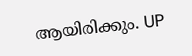ആയിരിക്കും. UP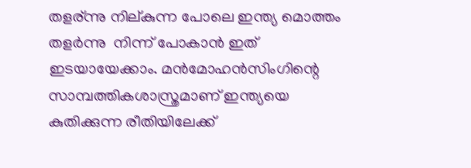തളര്ന്നു നില്കുന്ന പോലെ ഇന്ത്യ മൊത്തം തളർന്നു  നിന്ന് പോകാൻ ഇത് ഇടയായേക്കാം. മൻമോഹൻസിംഗിന്റെ സാമ്പത്തികശാസ്ത്രമാണ് ഇന്ത്യയെ കുതിക്കുന്ന രീതിയിലേക്ക്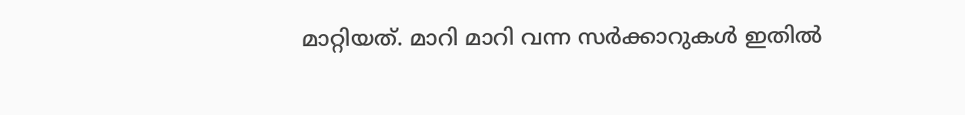മാറ്റിയത്. മാറി മാറി വന്ന സർക്കാറുകൾ ഇതിൽ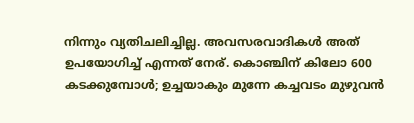നിന്നും വ്യതിചലിച്ചില്ല. അവസരവാദികൾ അത് ഉപയോഗിച്ച് എന്നത് നേര്. കൊഞ്ചിന് കിലോ 600 കടക്കുമ്പോൾ; ഉച്ചയാകും മുന്നേ കച്ചവടം മുഴുവൻ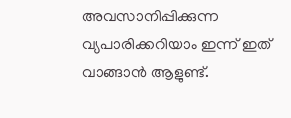അവസാനിപ്പിക്കുന്ന വ്യപാരിക്കറിയാം ഇന്ന് ഇത് വാങ്ങാൻ ആളുണ്ട്.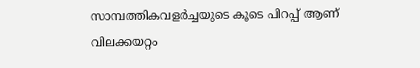സാമ്പത്തികവളർച്ചയുടെ കൂടെ പിറപ്പ്‌ ആണ് വിലക്കയറ്റം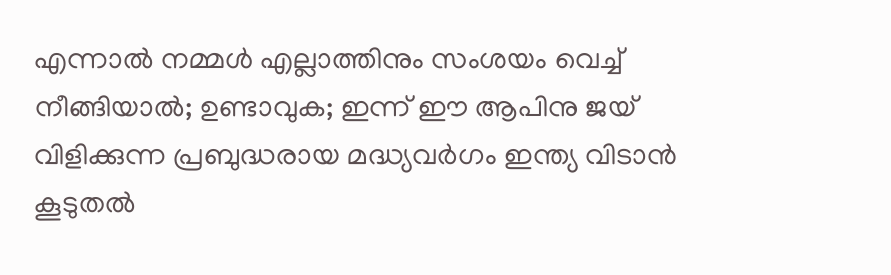എന്നാൽ നമ്മൾ എല്ലാത്തിനും സംശയം വെച്ച് നീങ്ങിയാൽ; ഉണ്ടാവുക; ഇന്ന് ഈ ആപിനു ജയ് വിളിക്കുന്ന പ്രബുദ്ധരായ മദ്ധ്യവർഗം ഇന്ത്യ വിടാൻ കൂടുതൽ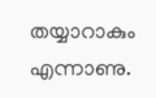തയ്യാറാകും എന്നാണു.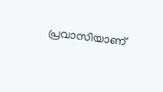പ്രവാസിയാണ്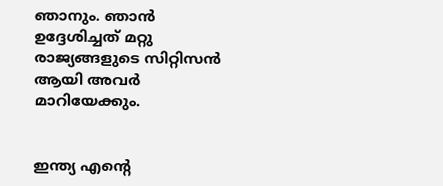ഞാനും. ഞാൻ ഉദ്ദേശിച്ചത് മറ്റു രാജ്യങ്ങളുടെ സിറ്റിസൻ ആയി അവർ മാറിയേക്കും.


ഇന്ത്യ എന്റെ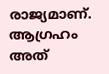രാജ്യമാണ്. ആഗ്രഹം അത്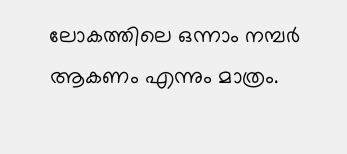ലോകത്തിലെ ഒന്നാം നമ്പർ ആകണം എന്നും മാത്രം.